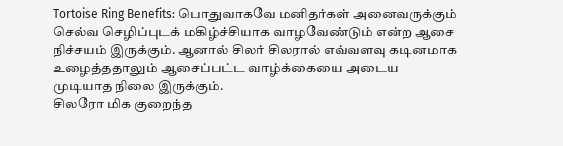Tortoise Ring Benefits: பொதுவாகவே மனிதர்கள் அனைவருக்கும் செல்வ செழிப்புடக் மகிழ்ச்சியாக வாழவேண்டும் என்ற ஆசை நிச்சயம் இருக்கும். ஆனால் சிலர் சிலரால் எவ்வளவு கடினமாக உழைத்ததாலும் ஆசைப்பட்ட வாழ்க்கையை அடைய முடியாத நிலை இருக்கும்.
சிலரோ மிக குறைந்த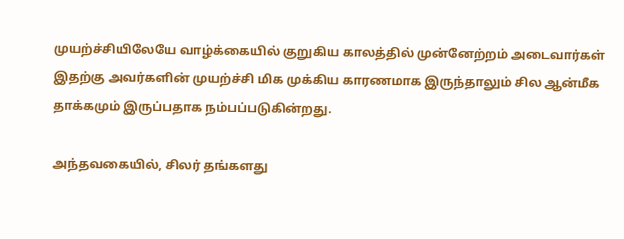முயற்ச்சியிலேயே வாழ்க்கையில் குறுகிய காலத்தில் முன்னேற்றம் அடைவார்கள் இதற்கு அவர்களின் முயற்ச்சி மிக முக்கிய காரணமாக இருந்தாலும் சில ஆன்மீக தாக்கமும் இருப்பதாக நம்பப்படுகின்றது.

அந்தவகையில், சிலர் தங்களது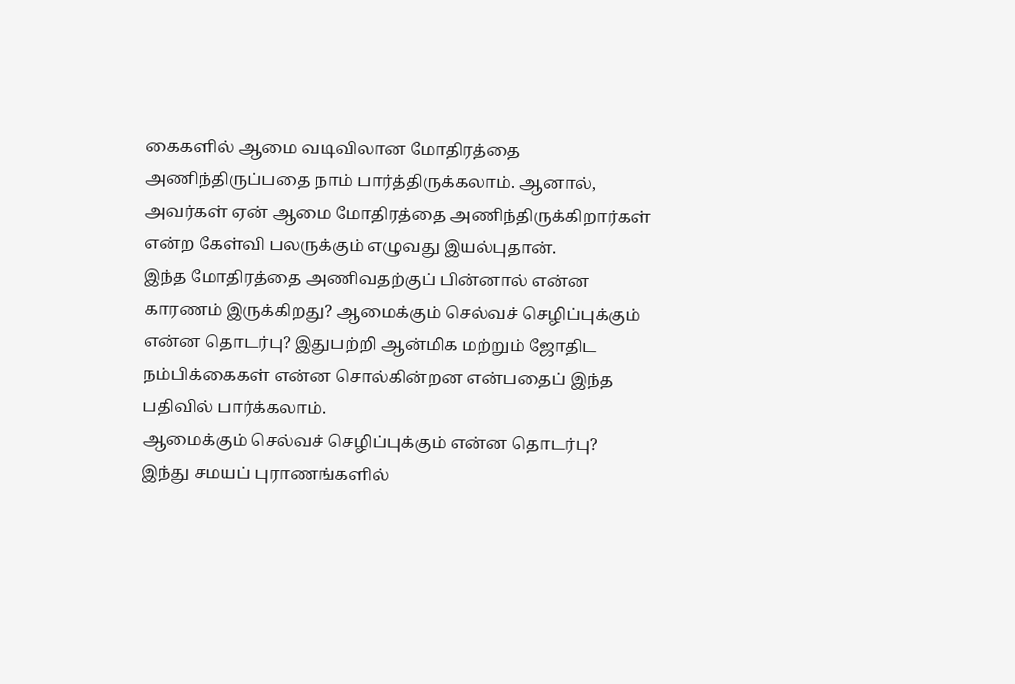கைகளில் ஆமை வடிவிலான மோதிரத்தை அணிந்திருப்பதை நாம் பார்த்திருக்கலாம். ஆனால், அவர்கள் ஏன் ஆமை மோதிரத்தை அணிந்திருக்கிறார்கள் என்ற கேள்வி பலருக்கும் எழுவது இயல்புதான்.
இந்த மோதிரத்தை அணிவதற்குப் பின்னால் என்ன காரணம் இருக்கிறது? ஆமைக்கும் செல்வச் செழிப்புக்கும் என்ன தொடர்பு? இதுபற்றி ஆன்மிக மற்றும் ஜோதிட நம்பிக்கைகள் என்ன சொல்கின்றன என்பதைப் இந்த பதிவில் பார்க்கலாம்.
ஆமைக்கும் செல்வச் செழிப்புக்கும் என்ன தொடர்பு?
இந்து சமயப் புராணங்களில்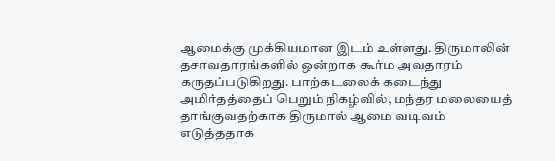ஆமைக்கு முக்கியமான இடம் உள்ளது. திருமாலின் தசாவதாரங்களில் ஒன்றாக கூர்ம அவதாரம் கருதப்படுகிறது. பாற்கடலைக் கடைந்து அமிர்தத்தைப் பெறும் நிகழ்வில், மந்தர மலையைத் தாங்குவதற்காக திருமால் ஆமை வடிவம் எடுத்ததாக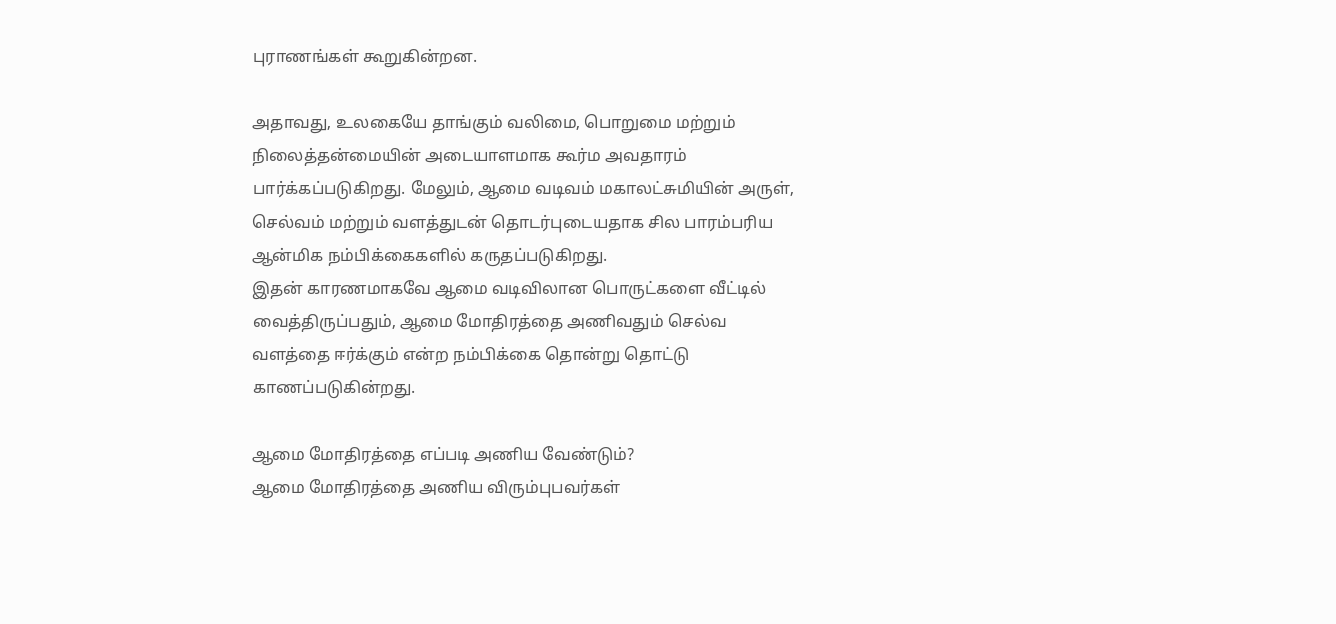புராணங்கள் கூறுகின்றன.

அதாவது, உலகையே தாங்கும் வலிமை, பொறுமை மற்றும் நிலைத்தன்மையின் அடையாளமாக கூர்ம அவதாரம் பார்க்கப்படுகிறது. மேலும், ஆமை வடிவம் மகாலட்சுமியின் அருள், செல்வம் மற்றும் வளத்துடன் தொடர்புடையதாக சில பாரம்பரிய ஆன்மிக நம்பிக்கைகளில் கருதப்படுகிறது.
இதன் காரணமாகவே ஆமை வடிவிலான பொருட்களை வீட்டில் வைத்திருப்பதும், ஆமை மோதிரத்தை அணிவதும் செல்வ வளத்தை ஈர்க்கும் என்ற நம்பிக்கை தொன்று தொட்டு காணப்படுகின்றது.

ஆமை மோதிரத்தை எப்படி அணிய வேண்டும்?
ஆமை மோதிரத்தை அணிய விரும்புபவர்கள்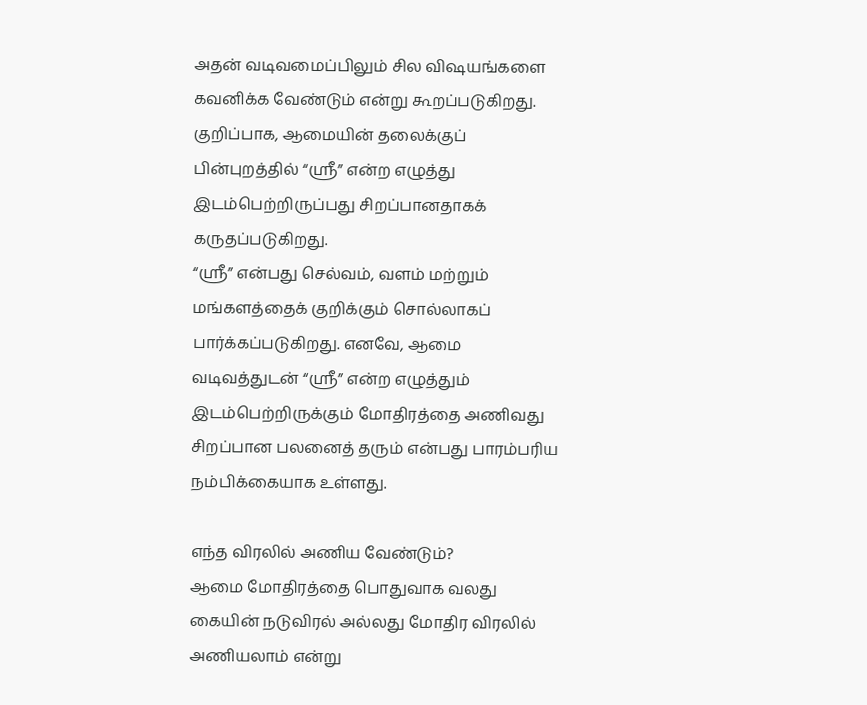அதன் வடிவமைப்பிலும் சில விஷயங்களை கவனிக்க வேண்டும் என்று கூறப்படுகிறது. குறிப்பாக, ஆமையின் தலைக்குப் பின்புறத்தில் “ஸ்ரீ” என்ற எழுத்து இடம்பெற்றிருப்பது சிறப்பானதாகக் கருதப்படுகிறது.
“ஸ்ரீ” என்பது செல்வம், வளம் மற்றும் மங்களத்தைக் குறிக்கும் சொல்லாகப் பார்க்கப்படுகிறது. எனவே, ஆமை வடிவத்துடன் “ஸ்ரீ” என்ற எழுத்தும் இடம்பெற்றிருக்கும் மோதிரத்தை அணிவது சிறப்பான பலனைத் தரும் என்பது பாரம்பரிய நம்பிக்கையாக உள்ளது.

எந்த விரலில் அணிய வேண்டும்?
ஆமை மோதிரத்தை பொதுவாக வலது கையின் நடுவிரல் அல்லது மோதிர விரலில் அணியலாம் என்று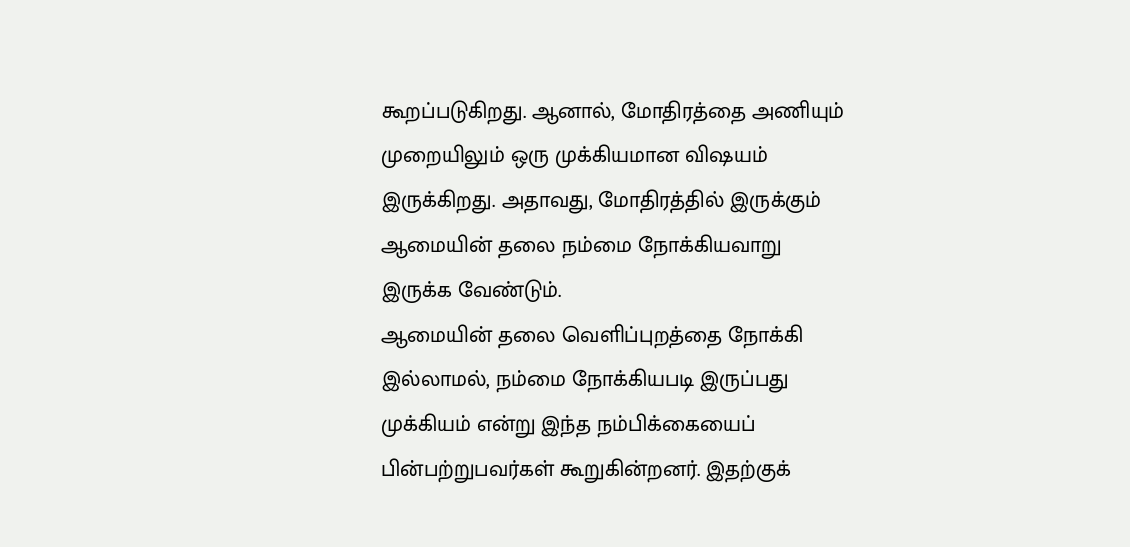கூறப்படுகிறது. ஆனால், மோதிரத்தை அணியும் முறையிலும் ஒரு முக்கியமான விஷயம் இருக்கிறது. அதாவது, மோதிரத்தில் இருக்கும் ஆமையின் தலை நம்மை நோக்கியவாறு இருக்க வேண்டும்.
ஆமையின் தலை வெளிப்புறத்தை நோக்கி இல்லாமல், நம்மை நோக்கியபடி இருப்பது முக்கியம் என்று இந்த நம்பிக்கையைப் பின்பற்றுபவர்கள் கூறுகின்றனர். இதற்குக்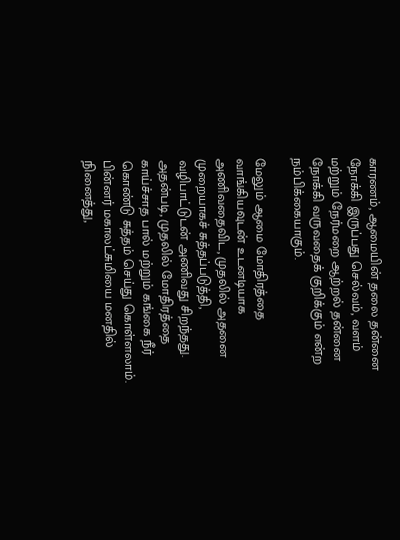காரணம், ஆமையின் தலை தன்னை நோக்கி இருப்பது செல்வம், வளம் மற்றும் நேர்மறை ஆற்றல் தன்னை நோக்கி வருவதைக் குறிக்கும் என்ற நம்பிக்கையாகும்.

மேலும் ஆமை மோதிரத்தை வாங்கியவுடன் உடனடியாக அணிவதைவிட, முதலில் அதனை முறையாகச் சுத்தப்படுத்தி, வழிபாட்டுடன் அணிவது சிறந்தது. அதன்படி, முதலில் மோதிரத்தை காய்ச்சாத பால் மற்றும் கங்கை நீர் கொண்டு சுத்தம் செய்து கொள்ளலாம். பின்னர் மகாலட்சுமியை மனதில் நினைத்து,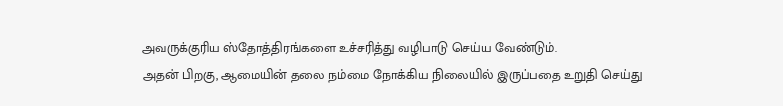அவருக்குரிய ஸ்தோத்திரங்களை உச்சரித்து வழிபாடு செய்ய வேண்டும்.
அதன் பிறகு, ஆமையின் தலை நம்மை நோக்கிய நிலையில் இருப்பதை உறுதி செய்து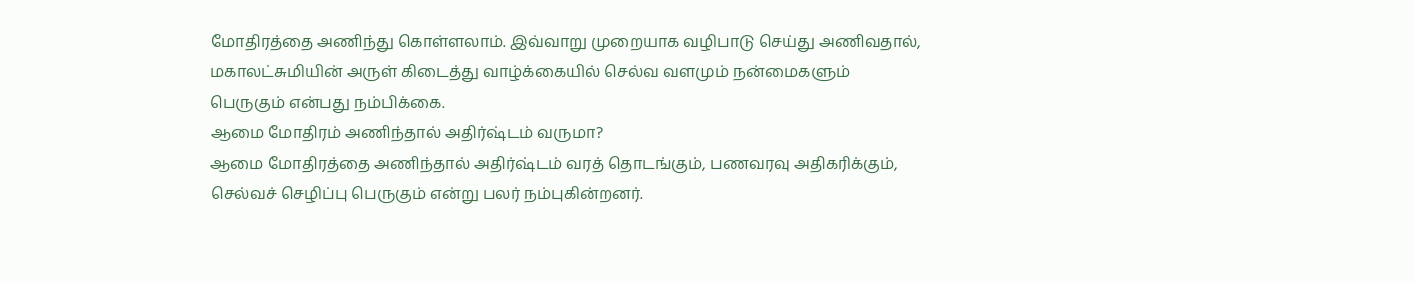மோதிரத்தை அணிந்து கொள்ளலாம். இவ்வாறு முறையாக வழிபாடு செய்து அணிவதால், மகாலட்சுமியின் அருள் கிடைத்து வாழ்க்கையில் செல்வ வளமும் நன்மைகளும் பெருகும் என்பது நம்பிக்கை.
ஆமை மோதிரம் அணிந்தால் அதிர்ஷ்டம் வருமா?
ஆமை மோதிரத்தை அணிந்தால் அதிர்ஷ்டம் வரத் தொடங்கும், பணவரவு அதிகரிக்கும், செல்வச் செழிப்பு பெருகும் என்று பலர் நம்புகின்றனர்.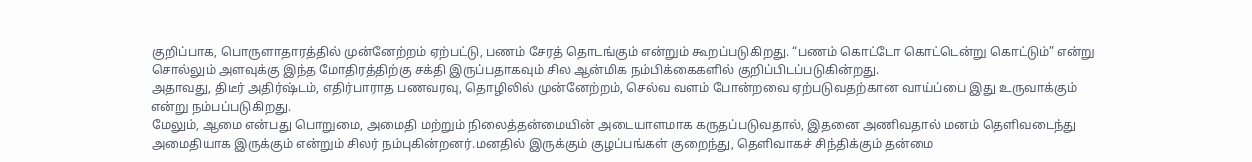குறிப்பாக, பொருளாதாரத்தில் முன்னேற்றம் ஏற்பட்டு, பணம் சேரத் தொடங்கும் என்றும் கூறப்படுகிறது. “பணம் கொட்டோ கொட்டென்று கொட்டும்” என்று சொல்லும் அளவுக்கு இந்த மோதிரத்திற்கு சக்தி இருப்பதாகவும் சில ஆன்மிக நம்பிக்கைகளில் குறிப்பிடப்படுகின்றது.
அதாவது, திடீர் அதிர்ஷ்டம், எதிர்பாராத பணவரவு, தொழிலில் முன்னேற்றம், செல்வ வளம் போன்றவை ஏற்படுவதற்கான வாய்ப்பை இது உருவாக்கும் என்று நம்பப்படுகிறது.
மேலும், ஆமை என்பது பொறுமை, அமைதி மற்றும் நிலைத்தன்மையின் அடையாளமாக கருதப்படுவதால், இதனை அணிவதால் மனம் தெளிவடைந்து அமைதியாக இருக்கும் என்றும் சிலர் நம்புகின்றனர்.மனதில் இருக்கும் குழப்பங்கள் குறைந்து, தெளிவாகச் சிந்திக்கும் தன்மை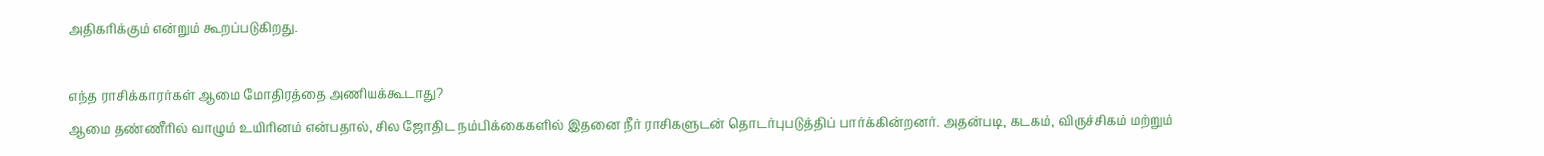அதிகரிக்கும் என்றும் கூறப்படுகிறது.

எந்த ராசிக்காரர்கள் ஆமை மோதிரத்தை அணியக்கூடாது?
ஆமை தண்ணீரில் வாழும் உயிரினம் என்பதால், சில ஜோதிட நம்பிக்கைகளில் இதனை நீர் ராசிகளுடன் தொடர்புபடுத்திப் பார்க்கின்றனர். அதன்படி, கடகம், விருச்சிகம் மற்றும்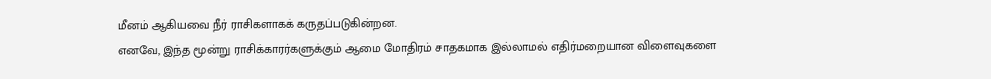மீனம் ஆகியவை நீர் ராசிகளாகக் கருதப்படுகின்றன.
எனவே, இந்த மூன்று ராசிக்காரர்களுக்கும் ஆமை மோதிரம் சாதகமாக இல்லாமல் எதிர்மறையான விளைவுகளை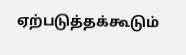ஏற்படுத்தக்கூடும்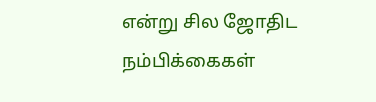என்று சில ஜோதிட நம்பிக்கைகள்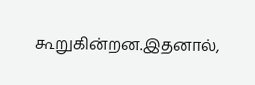கூறுகின்றன.இதனால்,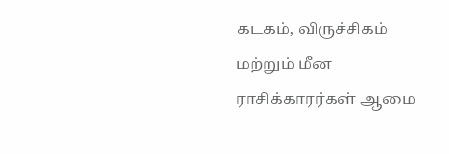கடகம், விருச்சிகம் மற்றும் மீன ராசிக்காரர்கள் ஆமை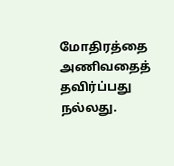மோதிரத்தை அணிவதைத் தவிர்ப்பது நல்லது.